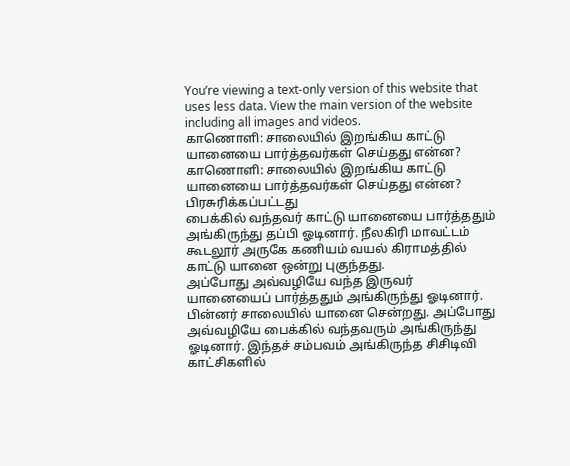You’re viewing a text-only version of this website that uses less data. View the main version of the website including all images and videos.
காணொளி: சாலையில் இறங்கிய காட்டு யானையை பார்த்தவர்கள் செய்தது என்ன?
காணொளி: சாலையில் இறங்கிய காட்டு யானையை பார்த்தவர்கள் செய்தது என்ன?
பிரசுரிக்கப்பட்டது
பைக்கில் வந்தவர் காட்டு யானையை பார்த்ததும் அங்கிருந்து தப்பி ஓடினார். நீலகிரி மாவட்டம் கூடலூர் அருகே கணியம் வயல் கிராமத்தில் காட்டு யானை ஒன்று புகுந்தது.
அப்போது அவ்வழியே வந்த இருவர் யானையைப் பார்த்ததும் அங்கிருந்து ஓடினார். பின்னர் சாலையில் யானை சென்றது. அப்போது அவ்வழியே பைக்கில் வந்தவரும் அங்கிருந்து ஓடினார். இந்தச் சம்பவம் அங்கிருந்த சிசிடிவி காட்சிகளில்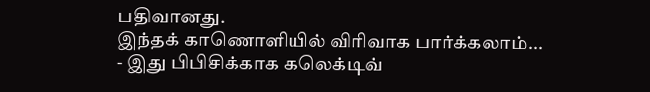பதிவானது.
இந்தக் காணொளியில் விரிவாக பார்க்கலாம்...
- இது பிபிசிக்காக கலெக்டிவ்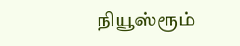நியூஸ்ரூம்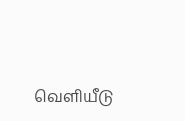வெளியீடு